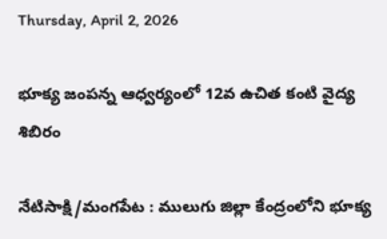Thursday, April 2, 2026

భూక్య జంపన్న ఆధ్వర్యంలో 12వ ఉచిత కంటి వైద్య శిబిరం

నేటిసాక్షి/మంగపేట : ములుగు జిల్లా కేంద్రంలోని భూక్య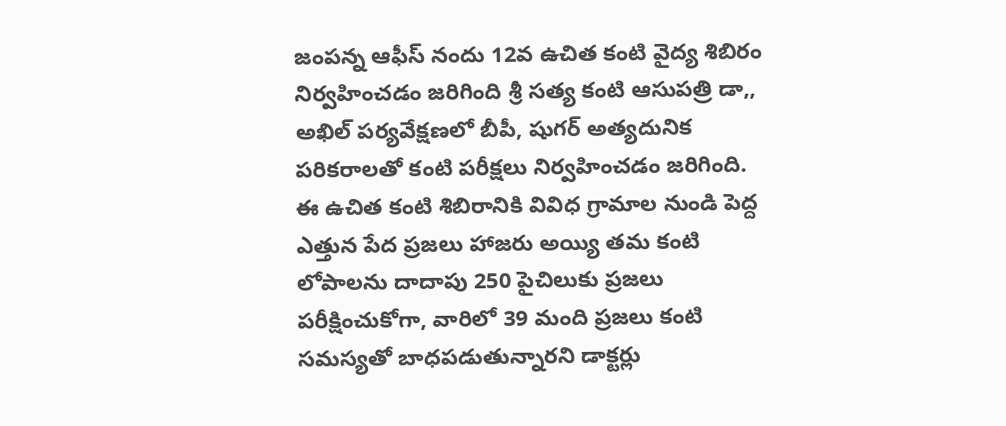జంపన్న ఆఫీస్ నందు 12వ ఉచిత కంటి వైద్య శిబిరం నిర్వహించడం జరిగింది శ్రీ సత్య కంటి ఆసుపత్రి డా,, అఖిల్ పర్యవేక్షణలో బీపీ, షుగర్ అత్యదునిక పరికరాలతో కంటి పరీక్షలు నిర్వహించడం జరిగింది. ఈ ఉచిత కంటి శిబిరానికి వివిధ గ్రామాల నుండి పెద్ద ఎత్తున పేద ప్రజలు హాజరు అయ్యి తమ కంటి లోపాలను దాదాపు 250 పైచిలుకు ప్రజలు పరీక్షించుకోగా, వారిలో 39 మంది ప్రజలు కంటి సమస్యతో బాధపడుతున్నారని డాక్టర్లు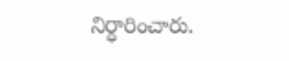నిర్ధారించారు.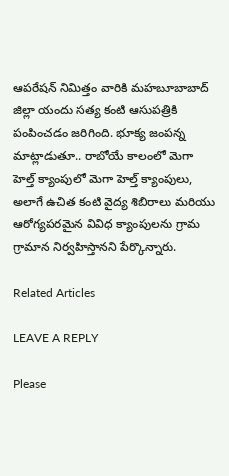ఆపరేషన్ నిమిత్తం వారికి మహబూబాబాద్ జిల్లా యందు సత్య కంటి ఆసుపత్రికి పంపించడం జరిగింది. భూక్య జంపన్న మాట్లాడుతూ.. రాబోయే కాలంలో మెగా హెల్త్ క్యాంపులో మెగా హెల్త్ క్యాంపులు, అలాగే ఉచిత కంటి వైద్య శిబిరాలు మరియు ఆరోగ్యపరమైన వివిధ క్యాంపులను గ్రామ గ్రామాన నిర్వహిస్తానని పేర్కొన్నారు.

Related Articles

LEAVE A REPLY

Please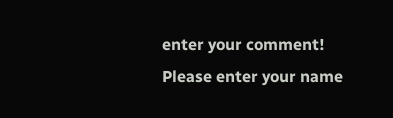enter your comment!
Please enter your name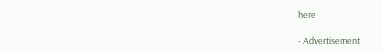here

- Advertisement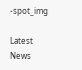-spot_img

Latest News